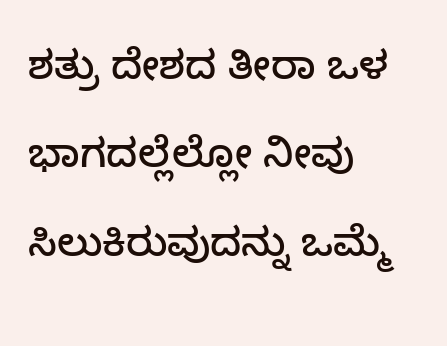ಶತ್ರು ದೇಶದ ತೀರಾ ಒಳ ಭಾಗದಲ್ಲೆಲ್ಲೋ ನೀವು ಸಿಲುಕಿರುವುದನ್ನು ಒಮ್ಮೆ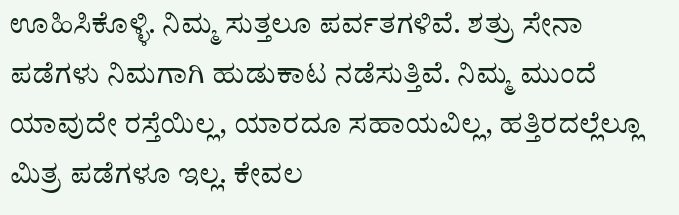ಊಹಿಸಿಕೊಳ್ಳಿ. ನಿಮ್ಮ ಸುತ್ತಲೂ ಪರ್ವತಗಳಿವೆ. ಶತ್ರು ಸೇನಾ ಪಡೆಗಳು ನಿಮಗಾಗಿ ಹುಡುಕಾಟ ನಡೆಸುತ್ತಿವೆ. ನಿಮ್ಮ ಮುಂದೆ ಯಾವುದೇ ರಸ್ತೆಯಿಲ್ಲ, ಯಾರದೂ ಸಹಾಯವಿಲ್ಲ, ಹತ್ತಿರದಲ್ಲೆಲ್ಲೂ ಮಿತ್ರ ಪಡೆಗಳೂ ಇಲ್ಲ. ಕೇವಲ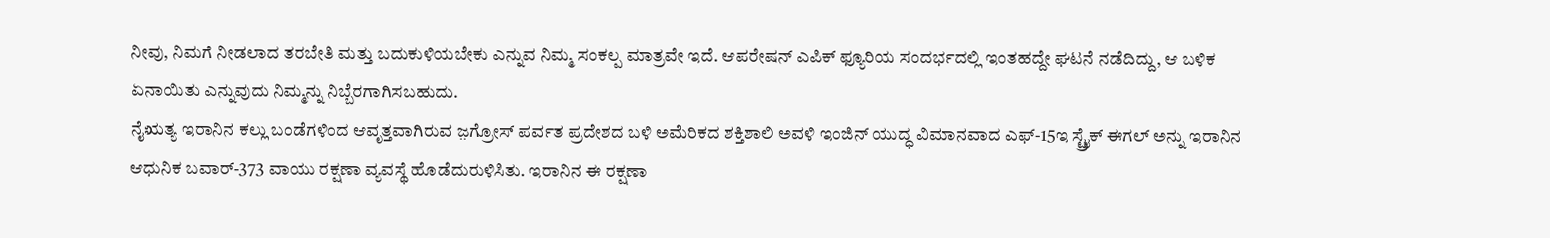ನೀವು, ನಿಮಗೆ ನೀಡಲಾದ ತರಬೇತಿ ಮತ್ತು ಬದುಕುಳಿಯಬೇಕು ಎನ್ನುವ ನಿಮ್ಮ ಸಂಕಲ್ಪ ಮಾತ್ರವೇ ಇದೆ. ಆಪರೇಷನ್ ಎಪಿಕ್ ಫ್ಯೂರಿಯ ಸಂದರ್ಭದಲ್ಲಿ ಇಂತಹದ್ದೇ ಘಟನೆ ನಡೆದಿದ್ದು, ಆ ಬಳಿಕ ಏನಾಯಿತು ಎನ್ನುವುದು ನಿಮ್ಮನ್ನು ನಿಬ್ಬೆರಗಾಗಿಸಬಹುದು.
ನೈಋತ್ಯ ಇರಾನಿನ ಕಲ್ಲು ಬಂಡೆಗಳಿಂದ ಆವೃತ್ತವಾಗಿರುವ ಜ಼ಗ್ರೋಸ್ ಪರ್ವತ ಪ್ರದೇಶದ ಬಳಿ ಅಮೆರಿಕದ ಶಕ್ತಿಶಾಲಿ ಅವಳಿ ಇಂಜಿನ್ ಯುದ್ಧ ವಿಮಾನವಾದ ಎಫ್-15ಇ ಸ್ಟ್ರೈಕ್ ಈಗಲ್ ಅನ್ನು ಇರಾನಿನ ಆಧುನಿಕ ಬವಾರ್-373 ವಾಯು ರಕ್ಷಣಾ ವ್ಯವಸ್ಥೆ ಹೊಡೆದುರುಳಿಸಿತು. ಇರಾನಿನ ಈ ರಕ್ಷಣಾ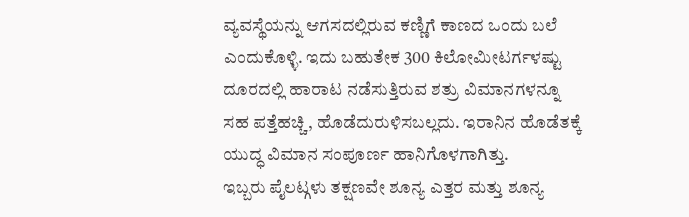ವ್ಯವಸ್ಥೆಯನ್ನು ಆಗಸದಲ್ಲಿರುವ ಕಣ್ಣಿಗೆ ಕಾಣದ ಒಂದು ಬಲೆ ಎಂದುಕೊಳ್ಳಿ. ಇದು ಬಹುತೇಕ 300 ಕಿಲೋಮೀಟರ್ಗಳಷ್ಟು ದೂರದಲ್ಲಿ ಹಾರಾಟ ನಡೆಸುತ್ತಿರುವ ಶತ್ರು ವಿಮಾನಗಳನ್ನೂ ಸಹ ಪತ್ತೆಹಚ್ಚಿ, ಹೊಡೆದುರುಳಿಸಬಲ್ಲದು. ಇರಾನಿನ ಹೊಡೆತಕ್ಕೆ ಯುದ್ಧ ವಿಮಾನ ಸಂಪೂರ್ಣ ಹಾನಿಗೊಳಗಾಗಿತ್ತು.
ಇಬ್ಬರು ಪೈಲಟ್ಗಳು ತಕ್ಷಣವೇ ಶೂನ್ಯ ಎತ್ತರ ಮತ್ತು ಶೂನ್ಯ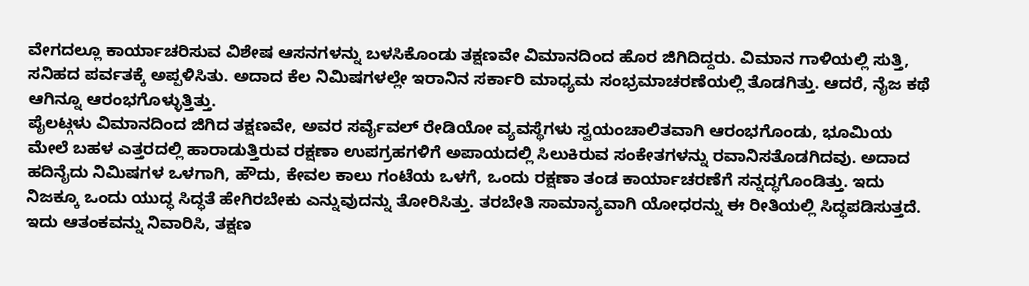ವೇಗದಲ್ಲೂ ಕಾರ್ಯಾಚರಿಸುವ ವಿಶೇಷ ಆಸನಗಳನ್ನು ಬಳಸಿಕೊಂಡು ತಕ್ಷಣವೇ ವಿಮಾನದಿಂದ ಹೊರ ಜಿಗಿದಿದ್ದರು. ವಿಮಾನ ಗಾಳಿಯಲ್ಲಿ ಸುತ್ತಿ, ಸನಿಹದ ಪರ್ವತಕ್ಕೆ ಅಪ್ಪಳಿಸಿತು. ಅದಾದ ಕೆಲ ನಿಮಿಷಗಳಲ್ಲೇ ಇರಾನಿನ ಸರ್ಕಾರಿ ಮಾಧ್ಯಮ ಸಂಭ್ರಮಾಚರಣೆಯಲ್ಲಿ ತೊಡಗಿತ್ತು. ಆದರೆ, ನೈಜ ಕಥೆ ಆಗಿನ್ನೂ ಆರಂಭಗೊಳ್ಳುತ್ತಿತ್ತು.
ಪೈಲಟ್ಗಳು ವಿಮಾನದಿಂದ ಜಿಗಿದ ತಕ್ಷಣವೇ, ಅವರ ಸರ್ವೈವಲ್ ರೇಡಿಯೋ ವ್ಯವಸ್ಥೆಗಳು ಸ್ವಯಂಚಾಲಿತವಾಗಿ ಆರಂಭಗೊಂಡು, ಭೂಮಿಯ ಮೇಲೆ ಬಹಳ ಎತ್ತರದಲ್ಲಿ ಹಾರಾಡುತ್ತಿರುವ ರಕ್ಷಣಾ ಉಪಗ್ರಹಗಳಿಗೆ ಅಪಾಯದಲ್ಲಿ ಸಿಲುಕಿರುವ ಸಂಕೇತಗಳನ್ನು ರವಾನಿಸತೊಡಗಿದವು. ಅದಾದ ಹದಿನೈದು ನಿಮಿಷಗಳ ಒಳಗಾಗಿ, ಹೌದು, ಕೇವಲ ಕಾಲು ಗಂಟೆಯ ಒಳಗೆ, ಒಂದು ರಕ್ಷಣಾ ತಂಡ ಕಾರ್ಯಾಚರಣೆಗೆ ಸನ್ನದ್ಧಗೊಂಡಿತ್ತು. ಇದು ನಿಜಕ್ಕೂ ಒಂದು ಯುದ್ಧ ಸಿದ್ಧತೆ ಹೇಗಿರಬೇಕು ಎನ್ನುವುದನ್ನು ತೋರಿಸಿತ್ತು. ತರಬೇತಿ ಸಾಮಾನ್ಯವಾಗಿ ಯೋಧರನ್ನು ಈ ರೀತಿಯಲ್ಲಿ ಸಿದ್ಧಪಡಿಸುತ್ತದೆ. ಇದು ಆತಂಕವನ್ನು ನಿವಾರಿಸಿ, ತಕ್ಷಣ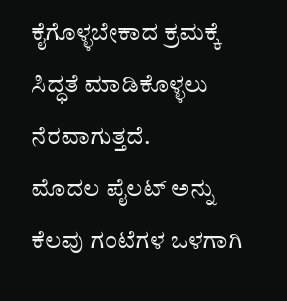ಕೈಗೊಳ್ಳಬೇಕಾದ ಕ್ರಮಕ್ಕೆ ಸಿದ್ಧತೆ ಮಾಡಿಕೊಳ್ಳಲು ನೆರವಾಗುತ್ತದೆ.
ಮೊದಲ ಪೈಲಟ್ ಅನ್ನು ಕೆಲವು ಗಂಟೆಗಳ ಒಳಗಾಗಿ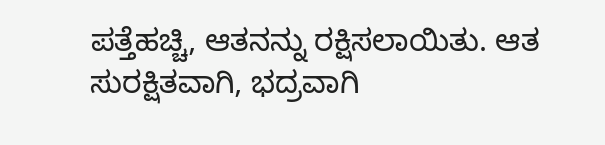ಪತ್ತೆಹಚ್ಚಿ, ಆತನನ್ನು ರಕ್ಷಿಸಲಾಯಿತು. ಆತ ಸುರಕ್ಷಿತವಾಗಿ, ಭದ್ರವಾಗಿ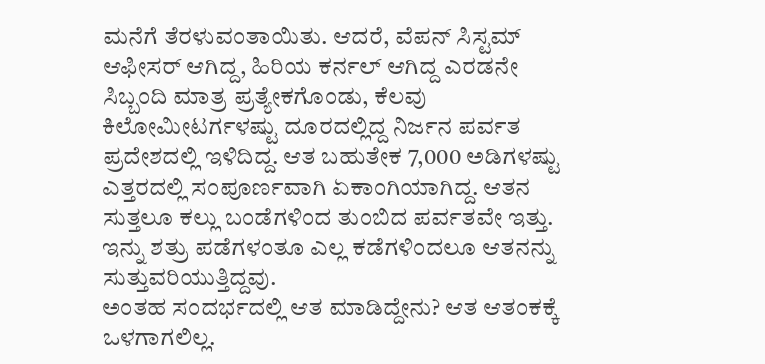ಮನೆಗೆ ತೆರಳುವಂತಾಯಿತು. ಆದರೆ, ವೆಪನ್ ಸಿಸ್ಟಮ್ ಆಫೀಸರ್ ಆಗಿದ್ದ, ಹಿರಿಯ ಕರ್ನಲ್ ಆಗಿದ್ದ ಎರಡನೇ ಸಿಬ್ಬಂದಿ ಮಾತ್ರ ಪ್ರತ್ಯೇಕಗೊಂಡು, ಕೆಲವು ಕಿಲೋಮೀಟರ್ಗಳಷ್ಟು ದೂರದಲ್ಲಿದ್ದ ನಿರ್ಜನ ಪರ್ವತ ಪ್ರದೇಶದಲ್ಲಿ ಇಳಿದಿದ್ದ. ಆತ ಬಹುತೇಕ 7,000 ಅಡಿಗಳಷ್ಟು ಎತ್ತರದಲ್ಲಿ ಸಂಪೂರ್ಣವಾಗಿ ಏಕಾಂಗಿಯಾಗಿದ್ದ. ಆತನ ಸುತ್ತಲೂ ಕಲ್ಲು ಬಂಡೆಗಳಿಂದ ತುಂಬಿದ ಪರ್ವತವೇ ಇತ್ತು. ಇನ್ನು ಶತ್ರು ಪಡೆಗಳಂತೂ ಎಲ್ಲ ಕಡೆಗಳಿಂದಲೂ ಆತನನ್ನು ಸುತ್ತುವರಿಯುತ್ತಿದ್ದವು.
ಅಂತಹ ಸಂದರ್ಭದಲ್ಲಿ ಆತ ಮಾಡಿದ್ದೇನು? ಆತ ಆತಂಕಕ್ಕೆ ಒಳಗಾಗಲಿಲ್ಲ.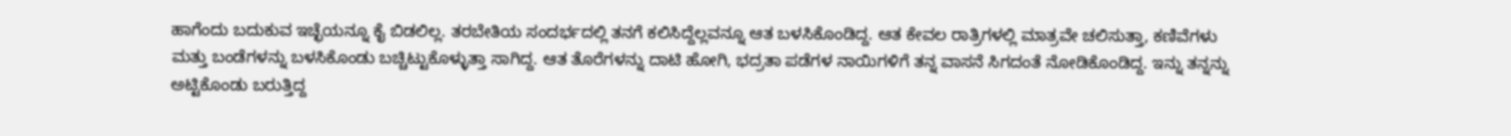ಹಾಗೆಂದು ಬದುಕುವ ಇಚ್ಛೆಯನ್ನೂ ಕೈ ಬಿಡಲಿಲ್ಲ. ತರಬೇತಿಯ ಸಂದರ್ಭದಲ್ಲಿ ತನಗೆ ಕಲಿಸಿದ್ದೆಲ್ಲವನ್ನೂ ಆತ ಬಳಸಿಕೊಂಡಿದ್ದ. ಆತ ಕೇವಲ ರಾತ್ರಿಗಳಲ್ಲಿ ಮಾತ್ರವೇ ಚಲಿಸುತ್ತಾ, ಕಣಿವೆಗಳು ಮತ್ತು ಬಂಡೆಗಳನ್ನು ಬಳಸಿಕೊಂಡು ಬಚ್ಚಿಟ್ಟುಕೊಳ್ಳುತ್ತಾ ಸಾಗಿದ್ದ. ಆತ ತೊರೆಗಳನ್ನು ದಾಟಿ ಹೋಗಿ, ಭದ್ರತಾ ಪಡೆಗಳ ನಾಯಿಗಳಿಗೆ ತನ್ನ ವಾಸನೆ ಸಿಗದಂತೆ ನೋಡಿಕೊಂಡಿದ್ದ. ಇನ್ನು ತನ್ನನ್ನು ಅಟ್ಟಿಕೊಂಡು ಬರುತ್ತಿದ್ದ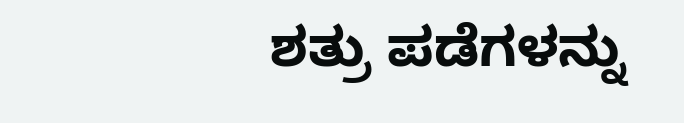ಶತ್ರು ಪಡೆಗಳನ್ನು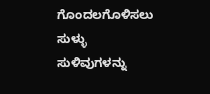ಗೊಂದಲಗೊಳಿಸಲು ಸುಳ್ಳು ಸುಳಿವುಗಳನ್ನು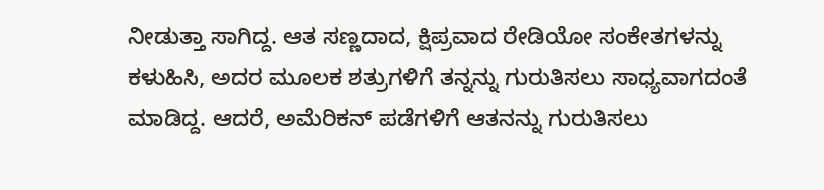ನೀಡುತ್ತಾ ಸಾಗಿದ್ದ. ಆತ ಸಣ್ಣದಾದ, ಕ್ಷಿಪ್ರವಾದ ರೇಡಿಯೋ ಸಂಕೇತಗಳನ್ನು ಕಳುಹಿಸಿ, ಅದರ ಮೂಲಕ ಶತ್ರುಗಳಿಗೆ ತನ್ನನ್ನು ಗುರುತಿಸಲು ಸಾಧ್ಯವಾಗದಂತೆ ಮಾಡಿದ್ದ. ಆದರೆ, ಅಮೆರಿಕನ್ ಪಡೆಗಳಿಗೆ ಆತನನ್ನು ಗುರುತಿಸಲು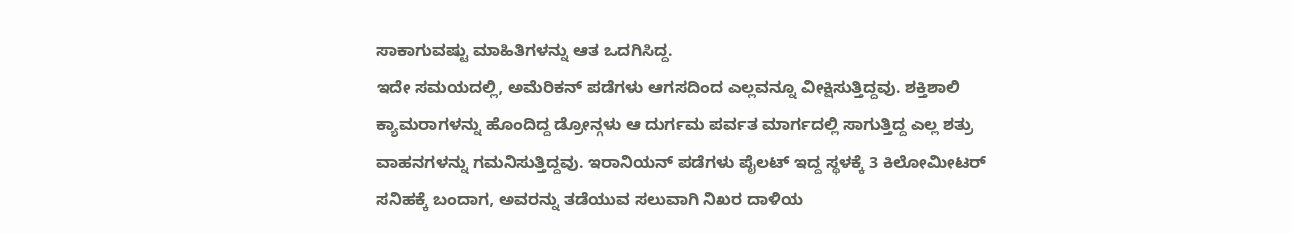ಸಾಕಾಗುವಷ್ಟು ಮಾಹಿತಿಗಳನ್ನು ಆತ ಒದಗಿಸಿದ್ದ.
ಇದೇ ಸಮಯದಲ್ಲಿ, ಅಮೆರಿಕನ್ ಪಡೆಗಳು ಆಗಸದಿಂದ ಎಲ್ಲವನ್ನೂ ವೀಕ್ಷಿಸುತ್ತಿದ್ದವು. ಶಕ್ತಿಶಾಲಿ ಕ್ಯಾಮರಾಗಳನ್ನು ಹೊಂದಿದ್ದ ಡ್ರೋನ್ಗಳು ಆ ದುರ್ಗಮ ಪರ್ವತ ಮಾರ್ಗದಲ್ಲಿ ಸಾಗುತ್ತಿದ್ದ ಎಲ್ಲ ಶತ್ರು ವಾಹನಗಳನ್ನು ಗಮನಿಸುತ್ತಿದ್ದವು. ಇರಾನಿಯನ್ ಪಡೆಗಳು ಪೈಲಟ್ ಇದ್ದ ಸ್ಥಳಕ್ಕೆ 3 ಕಿಲೋಮೀಟರ್ ಸನಿಹಕ್ಕೆ ಬಂದಾಗ, ಅವರನ್ನು ತಡೆಯುವ ಸಲುವಾಗಿ ನಿಖರ ದಾಳಿಯ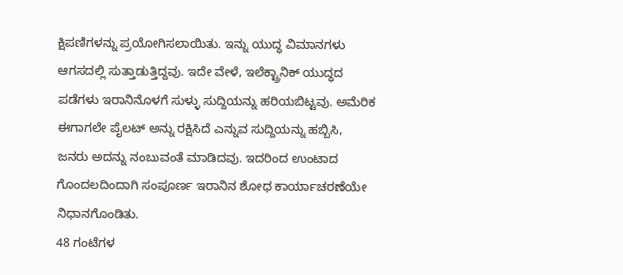ಕ್ಷಿಪಣಿಗಳನ್ನು ಪ್ರಯೋಗಿಸಲಾಯಿತು. ಇನ್ನು ಯುದ್ಧ ವಿಮಾನಗಳು ಆಗಸದಲ್ಲಿ ಸುತ್ತಾಡುತ್ತಿದ್ದವು. ಇದೇ ವೇಳೆ, ಇಲೆಕ್ಟ್ರಾನಿಕ್ ಯುದ್ಧದ ಪಡೆಗಳು ಇರಾನಿನೊಳಗೆ ಸುಳ್ಳು ಸುದ್ದಿಯನ್ನು ಹರಿಯಬಿಟ್ಟವು. ಅಮೆರಿಕ ಈಗಾಗಲೇ ಪೈಲಟ್ ಅನ್ನು ರಕ್ಷಿಸಿದೆ ಎನ್ನುವ ಸುದ್ದಿಯನ್ನು ಹಬ್ಬಿಸಿ, ಜನರು ಅದನ್ನು ನಂಬುವಂತೆ ಮಾಡಿದವು. ಇದರಿಂದ ಉಂಟಾದ ಗೊಂದಲದಿಂದಾಗಿ ಸಂಪೂರ್ಣ ಇರಾನಿನ ಶೋಧ ಕಾರ್ಯಾಚರಣೆಯೇ ನಿಧಾನಗೊಂಡಿತು.
48 ಗಂಟೆಗಳ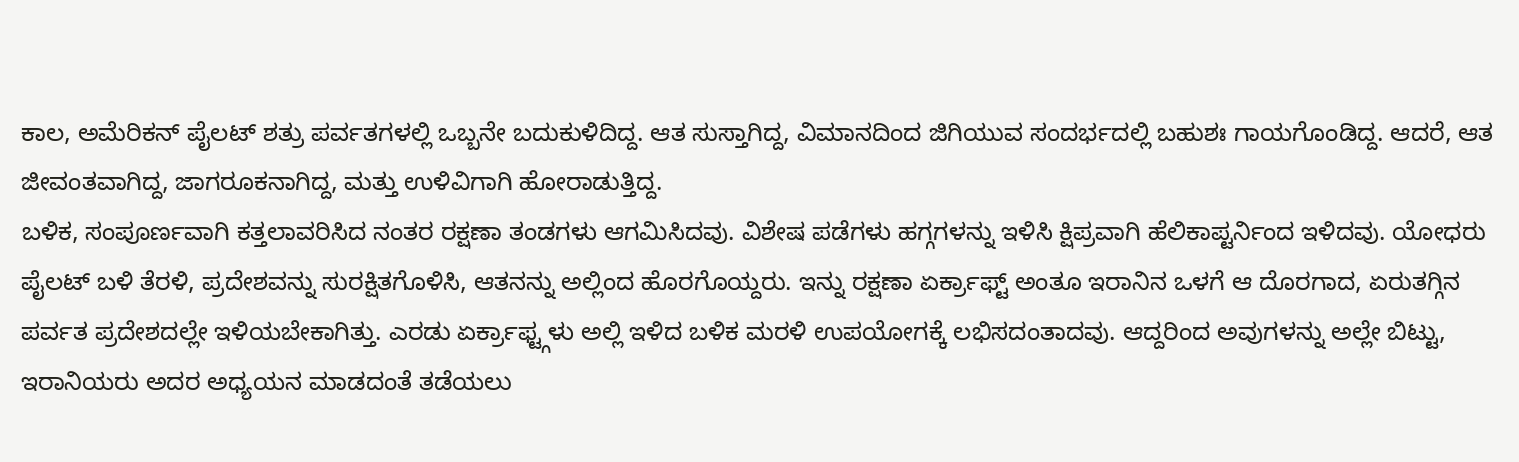ಕಾಲ, ಅಮೆರಿಕನ್ ಪೈಲಟ್ ಶತ್ರು ಪರ್ವತಗಳಲ್ಲಿ ಒಬ್ಬನೇ ಬದುಕುಳಿದಿದ್ದ. ಆತ ಸುಸ್ತಾಗಿದ್ದ, ವಿಮಾನದಿಂದ ಜಿಗಿಯುವ ಸಂದರ್ಭದಲ್ಲಿ ಬಹುಶಃ ಗಾಯಗೊಂಡಿದ್ದ. ಆದರೆ, ಆತ ಜೀವಂತವಾಗಿದ್ದ, ಜಾಗರೂಕನಾಗಿದ್ದ, ಮತ್ತು ಉಳಿವಿಗಾಗಿ ಹೋರಾಡುತ್ತಿದ್ದ.
ಬಳಿಕ, ಸಂಪೂರ್ಣವಾಗಿ ಕತ್ತಲಾವರಿಸಿದ ನಂತರ ರಕ್ಷಣಾ ತಂಡಗಳು ಆಗಮಿಸಿದವು. ವಿಶೇಷ ಪಡೆಗಳು ಹಗ್ಗಗಳನ್ನು ಇಳಿಸಿ ಕ್ಷಿಪ್ರವಾಗಿ ಹೆಲಿಕಾಪ್ಟರ್ನಿಂದ ಇಳಿದವು. ಯೋಧರು ಪೈಲಟ್ ಬಳಿ ತೆರಳಿ, ಪ್ರದೇಶವನ್ನು ಸುರಕ್ಷಿತಗೊಳಿಸಿ, ಆತನನ್ನು ಅಲ್ಲಿಂದ ಹೊರಗೊಯ್ದರು. ಇನ್ನು ರಕ್ಷಣಾ ಏರ್ಕ್ರಾಫ್ಟ್ ಅಂತೂ ಇರಾನಿನ ಒಳಗೆ ಆ ದೊರಗಾದ, ಏರುತಗ್ಗಿನ ಪರ್ವತ ಪ್ರದೇಶದಲ್ಲೇ ಇಳಿಯಬೇಕಾಗಿತ್ತು. ಎರಡು ಏರ್ಕ್ರಾಫ್ಟ್ಗಳು ಅಲ್ಲಿ ಇಳಿದ ಬಳಿಕ ಮರಳಿ ಉಪಯೋಗಕ್ಕೆ ಲಭಿಸದಂತಾದವು. ಆದ್ದರಿಂದ ಅವುಗಳನ್ನು ಅಲ್ಲೇ ಬಿಟ್ಟು, ಇರಾನಿಯರು ಅದರ ಅಧ್ಯಯನ ಮಾಡದಂತೆ ತಡೆಯಲು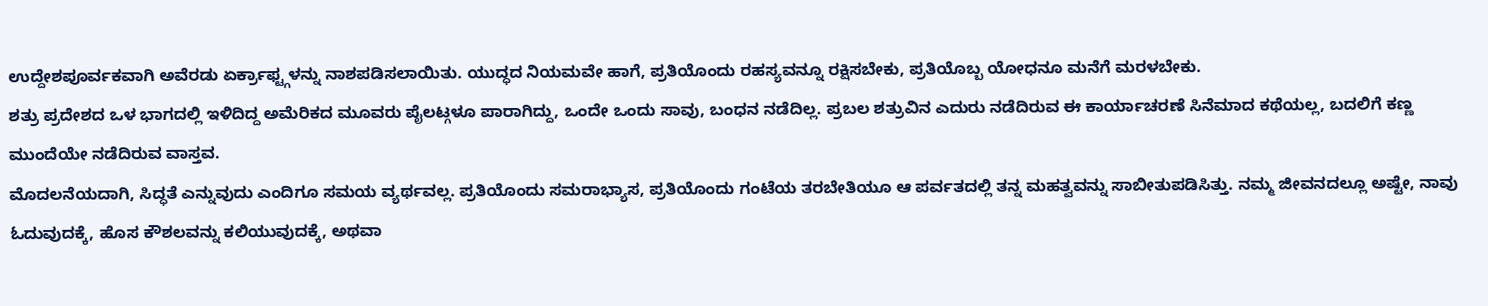ಉದ್ದೇಶಪೂರ್ವಕವಾಗಿ ಅವೆರಡು ಏರ್ಕ್ರಾಫ್ಟ್ಗಳನ್ನು ನಾಶಪಡಿಸಲಾಯಿತು. ಯುದ್ಧದ ನಿಯಮವೇ ಹಾಗೆ, ಪ್ರತಿಯೊಂದು ರಹಸ್ಯವನ್ನೂ ರಕ್ಷಿಸಬೇಕು, ಪ್ರತಿಯೊಬ್ಬ ಯೋಧನೂ ಮನೆಗೆ ಮರಳಬೇಕು.
ಶತ್ರು ಪ್ರದೇಶದ ಒಳ ಭಾಗದಲ್ಲಿ ಇಳಿದಿದ್ದ ಅಮೆರಿಕದ ಮೂವರು ಪೈಲಟ್ಗಳೂ ಪಾರಾಗಿದ್ದು, ಒಂದೇ ಒಂದು ಸಾವು, ಬಂಧನ ನಡೆದಿಲ್ಲ. ಪ್ರಬಲ ಶತ್ರುವಿನ ಎದುರು ನಡೆದಿರುವ ಈ ಕಾರ್ಯಾಚರಣೆ ಸಿನೆಮಾದ ಕಥೆಯಲ್ಲ, ಬದಲಿಗೆ ಕಣ್ಣ ಮುಂದೆಯೇ ನಡೆದಿರುವ ವಾಸ್ತವ.
ಮೊದಲನೆಯದಾಗಿ, ಸಿದ್ಧತೆ ಎನ್ನುವುದು ಎಂದಿಗೂ ಸಮಯ ವ್ಯರ್ಥವಲ್ಲ. ಪ್ರತಿಯೊಂದು ಸಮರಾಭ್ಯಾಸ, ಪ್ರತಿಯೊಂದು ಗಂಟೆಯ ತರಬೇತಿಯೂ ಆ ಪರ್ವತದಲ್ಲಿ ತನ್ನ ಮಹತ್ವವನ್ನು ಸಾಬೀತುಪಡಿಸಿತ್ತು. ನಮ್ಮ ಜೀವನದಲ್ಲೂ ಅಷ್ಟೇ, ನಾವು ಓದುವುದಕ್ಕೆ, ಹೊಸ ಕೌಶಲವನ್ನು ಕಲಿಯುವುದಕ್ಕೆ, ಅಥವಾ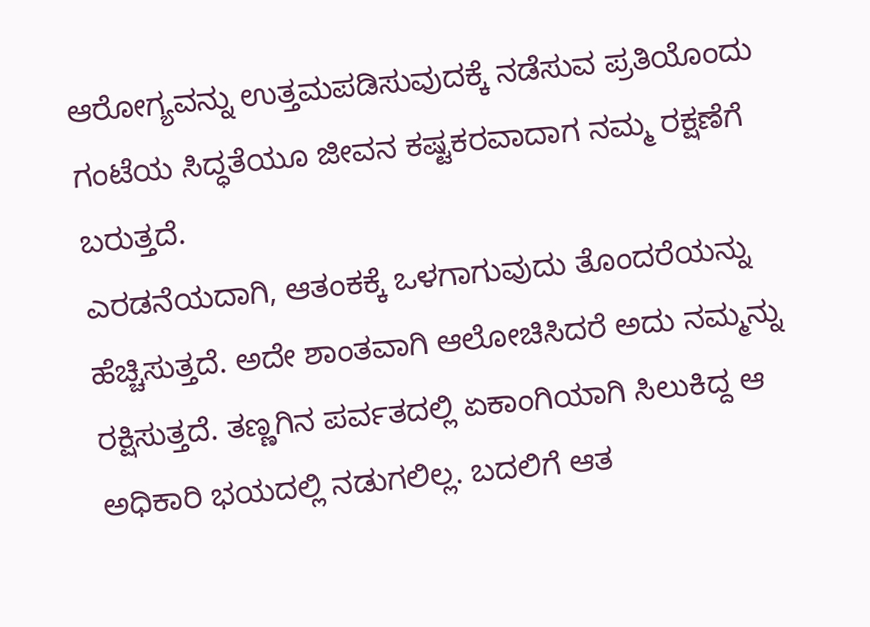ಆರೋಗ್ಯವನ್ನು ಉತ್ತಮಪಡಿಸುವುದಕ್ಕೆ ನಡೆಸುವ ಪ್ರತಿಯೊಂದು ಗಂಟೆಯ ಸಿದ್ಧತೆಯೂ ಜೀವನ ಕಷ್ಟಕರವಾದಾಗ ನಮ್ಮ ರಕ್ಷಣೆಗೆ ಬರುತ್ತದೆ.
ಎರಡನೆಯದಾಗಿ, ಆತಂಕಕ್ಕೆ ಒಳಗಾಗುವುದು ತೊಂದರೆಯನ್ನು ಹೆಚ್ಚಿಸುತ್ತದೆ. ಅದೇ ಶಾಂತವಾಗಿ ಆಲೋಚಿಸಿದರೆ ಅದು ನಮ್ಮನ್ನು ರಕ್ಷಿಸುತ್ತದೆ. ತಣ್ಣಗಿನ ಪರ್ವತದಲ್ಲಿ ಏಕಾಂಗಿಯಾಗಿ ಸಿಲುಕಿದ್ದ ಆ ಅಧಿಕಾರಿ ಭಯದಲ್ಲಿ ನಡುಗಲಿಲ್ಲ. ಬದಲಿಗೆ ಆತ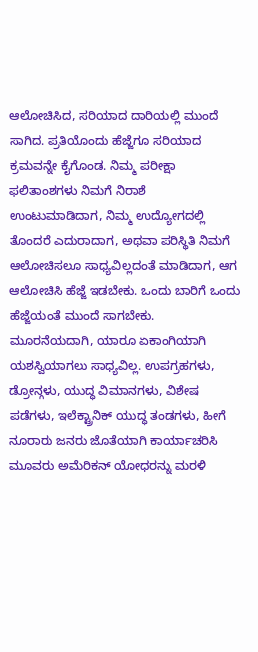ಆಲೋಚಿಸಿದ, ಸರಿಯಾದ ದಾರಿಯಲ್ಲಿ ಮುಂದೆ ಸಾಗಿದ. ಪ್ರತಿಯೊಂದು ಹೆಜ್ಜೆಗೂ ಸರಿಯಾದ ಕ್ರಮವನ್ನೇ ಕೈಗೊಂಡ. ನಿಮ್ಮ ಪರೀಕ್ಷಾ ಫಲಿತಾಂಶಗಳು ನಿಮಗೆ ನಿರಾಶೆ ಉಂಟುಮಾಡಿದಾಗ, ನಿಮ್ಮ ಉದ್ಯೋಗದಲ್ಲಿ ತೊಂದರೆ ಎದುರಾದಾಗ, ಅಥವಾ ಪರಿಸ್ಥಿತಿ ನಿಮಗೆ ಆಲೋಚಿಸಲೂ ಸಾಧ್ಯವಿಲ್ಲದಂತೆ ಮಾಡಿದಾಗ, ಆಗ ಆಲೋಚಿಸಿ ಹೆಜ್ಜೆ ಇಡಬೇಕು. ಒಂದು ಬಾರಿಗೆ ಒಂದು ಹೆಜ್ಜೆಯಂತೆ ಮುಂದೆ ಸಾಗಬೇಕು.
ಮೂರನೆಯದಾಗಿ, ಯಾರೂ ಏಕಾಂಗಿಯಾಗಿ ಯಶಸ್ವಿಯಾಗಲು ಸಾಧ್ಯವಿಲ್ಲ. ಉಪಗ್ರಹಗಳು, ಡ್ರೋನ್ಗಳು, ಯುದ್ಧ ವಿಮಾನಗಳು, ವಿಶೇಷ ಪಡೆಗಳು, ಇಲೆಕ್ಟ್ರಾನಿಕ್ ಯುದ್ಧ ತಂಡಗಳು, ಹೀಗೆ ನೂರಾರು ಜನರು ಜೊತೆಯಾಗಿ ಕಾರ್ಯಾಚರಿಸಿ ಮೂವರು ಅಮೆರಿಕನ್ ಯೋಧರನ್ನು ಮರಳಿ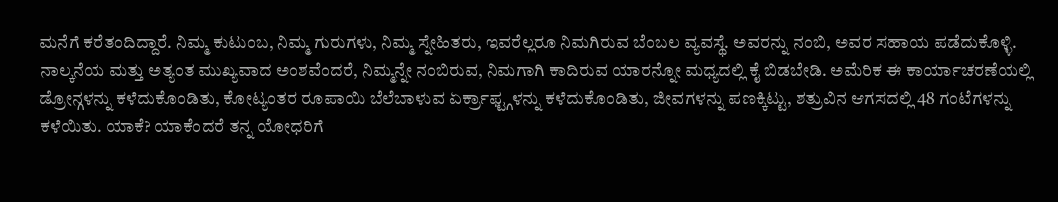ಮನೆಗೆ ಕರೆತಂದಿದ್ದಾರೆ. ನಿಮ್ಮ ಕುಟುಂಬ, ನಿಮ್ಮ ಗುರುಗಳು, ನಿಮ್ಮ ಸ್ನೇಹಿತರು, ಇವರೆಲ್ಲರೂ ನಿಮಗಿರುವ ಬೆಂಬಲ ವ್ಯವಸ್ಥೆ. ಅವರನ್ನು ನಂಬಿ, ಅವರ ಸಹಾಯ ಪಡೆದುಕೊಳ್ಳಿ.
ನಾಲ್ಕನೆಯ ಮತ್ತು ಅತ್ಯಂತ ಮುಖ್ಯವಾದ ಅಂಶವೆಂದರೆ, ನಿಮ್ಮನ್ನೇ ನಂಬಿರುವ, ನಿಮಗಾಗಿ ಕಾದಿರುವ ಯಾರನ್ನೋ ಮಧ್ಯದಲ್ಲಿ ಕೈ ಬಿಡಬೇಡಿ. ಅಮೆರಿಕ ಈ ಕಾರ್ಯಾಚರಣೆಯಲ್ಲಿ ಡ್ರೋನ್ಗಳನ್ನು ಕಳೆದುಕೊಂಡಿತು, ಕೋಟ್ಯಂತರ ರೂಪಾಯಿ ಬೆಲೆಬಾಳುವ ಏರ್ಕ್ರಾಫ್ಟ್ಗಳನ್ನು ಕಳೆದುಕೊಂಡಿತು, ಜೀವಗಳನ್ನು ಪಣಕ್ಕಿಟ್ಟು, ಶತ್ರುವಿನ ಆಗಸದಲ್ಲಿ 48 ಗಂಟೆಗಳನ್ನು ಕಳೆಯಿತು. ಯಾಕೆ? ಯಾಕೆಂದರೆ ತನ್ನ ಯೋಧರಿಗೆ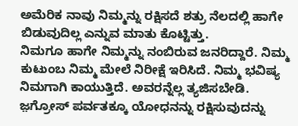ಅಮೆರಿಕ ನಾವು ನಿಮ್ಮನ್ನು ರಕ್ಷಿಸದೆ ಶತ್ರು ನೆಲದಲ್ಲಿ ಹಾಗೇ ಬಿಡುವುದಿಲ್ಲ ಎನ್ನುವ ಮಾತು ಕೊಟ್ಟಿತ್ತು.
ನಿಮಗೂ ಹಾಗೇ ನಿಮ್ಮನ್ನು ನಂಬಿರುವ ಜನರಿದ್ದಾರೆ. ನಿಮ್ಮ ಕುಟುಂಬ ನಿಮ್ಮ ಮೇಲೆ ನಿರೀಕ್ಷೆ ಇರಿಸಿದೆ. ನಿಮ್ಮ ಭವಿಷ್ಯ ನಿಮಗಾಗಿ ಕಾಯುತ್ತಿದೆ. ಅವರನ್ನೆಲ್ಲ ತ್ಯಜಿಸಬೇಡಿ. ಜ಼ಗ್ರೋಸ್ ಪರ್ವತಕ್ಕೂ ಯೋಧನನ್ನು ರಕ್ಷಿಸುವುದನ್ನು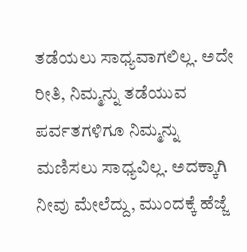ತಡೆಯಲು ಸಾಧ್ಯವಾಗಲಿಲ್ಲ. ಅದೇ ರೀತಿ, ನಿಮ್ಮನ್ನು ತಡೆಯುವ ಪರ್ವತಗಳಿಗೂ ನಿಮ್ಮನ್ನು ಮಣಿಸಲು ಸಾಧ್ಯವಿಲ್ಲ. ಅದಕ್ಕಾಗಿ ನೀವು ಮೇಲೆದ್ದು, ಮುಂದಕ್ಕೆ ಹೆಜ್ಜೆ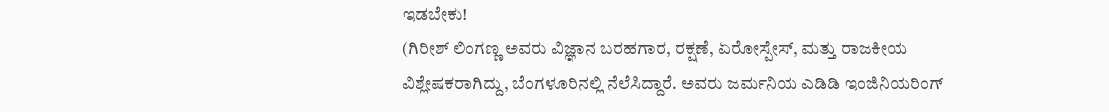ಇಡಬೇಕು!
(ಗಿರೀಶ್ ಲಿಂಗಣ್ಣ ಅವರು ವಿಜ್ಞಾನ ಬರಹಗಾರ, ರಕ್ಷಣೆ, ಏರೋಸ್ಪೇಸ್, ಮತ್ತು ರಾಜಕೀಯ ವಿಶ್ಲೇಷಕರಾಗಿದ್ದು, ಬೆಂಗಳೂರಿನಲ್ಲಿ ನೆಲೆಸಿದ್ದಾರೆ. ಅವರು ಜರ್ಮನಿಯ ಎಡಿಡಿ ಇಂಜಿನಿಯರಿಂಗ್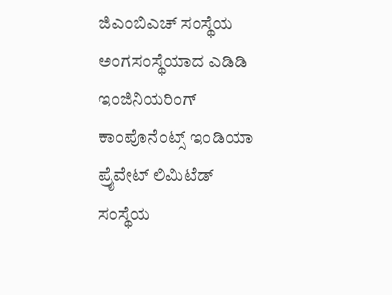ಜಿಎಂಬಿಎಚ್ ಸಂಸ್ಥೆಯ ಅಂಗಸಂಸ್ಥೆಯಾದ ಎಡಿಡಿ ಇಂಜಿನಿಯರಿಂಗ್ ಕಾಂಪೊನೆಂಟ್ಸ್ ಇಂಡಿಯಾ ಪ್ರೈವೇಟ್ ಲಿಮಿಟೆಡ್ ಸಂಸ್ಥೆಯ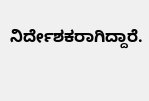ನಿರ್ದೇಶಕರಾಗಿದ್ದಾರೆ.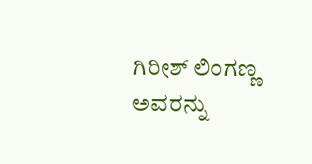ಗಿರೀಶ್ ಲಿಂಗಣ್ಣ ಅವರನ್ನು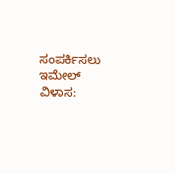ಸಂಪರ್ಕಿಸಲು ಇಮೇಲ್ ವಿಳಾಸ: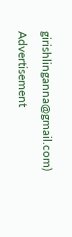girishlinganna@gmail.com)
Advertisement